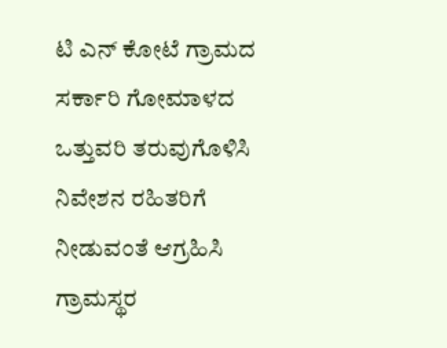ಟಿ ಎನ್ ಕೋಟೆ ಗ್ರಾಮದ ಸರ್ಕಾರಿ ಗೋಮಾಳದ ಒತ್ತುವರಿ ತರುವುಗೊಳಿಸಿ ನಿವೇಶನ ರಹಿತರಿಗೆ ನೀಡುವಂತೆ ಆಗ್ರಹಿಸಿ ಗ್ರಾಮಸ್ಥರ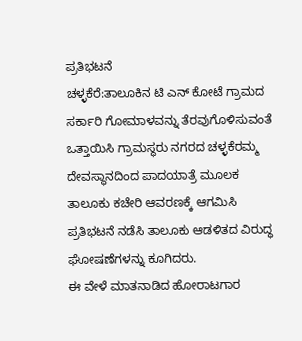ಪ್ರತಿಭಟನೆ
ಚಳ್ಳಕೆರೆ:ತಾಲೂಕಿನ ಟಿ ಎನ್ ಕೋಟೆ ಗ್ರಾಮದ ಸರ್ಕಾರಿ ಗೋಮಾಳವನ್ನು ತೆರವುಗೊಳಿಸುವಂತೆ ಒತ್ತಾಯಿಸಿ ಗ್ರಾಮಸ್ಥರು ನಗರದ ಚಳ್ಳಕೆರಮ್ಮ ದೇವಸ್ಥಾನದಿಂದ ಪಾದಯಾತ್ರೆ ಮೂಲಕ ತಾಲೂಕು ಕಚೇರಿ ಆವರಣಕ್ಕೆ ಆಗಮಿಸಿ ಪ್ರತಿಭಟನೆ ನಡೆಸಿ ತಾಲೂಕು ಆಡಳಿತದ ವಿರುದ್ಧ ಘೋಷಣೆಗಳನ್ನು ಕೂಗಿದರು.
ಈ ವೇಳೆ ಮಾತನಾಡಿದ ಹೋರಾಟಗಾರ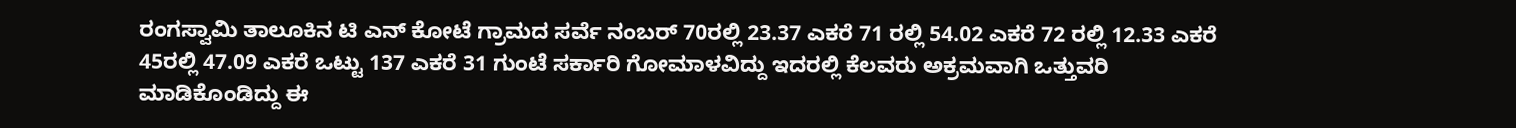ರಂಗಸ್ವಾಮಿ ತಾಲೂಕಿನ ಟಿ ಎನ್ ಕೋಟೆ ಗ್ರಾಮದ ಸರ್ವೆ ನಂಬರ್ 70ರಲ್ಲಿ 23.37 ಎಕರೆ 71 ರಲ್ಲಿ 54.02 ಎಕರೆ 72 ರಲ್ಲಿ 12.33 ಎಕರೆ 45ರಲ್ಲಿ 47.09 ಎಕರೆ ಒಟ್ಟು 137 ಎಕರೆ 31 ಗುಂಟೆ ಸರ್ಕಾರಿ ಗೋಮಾಳವಿದ್ದು ಇದರಲ್ಲಿ ಕೆಲವರು ಅಕ್ರಮವಾಗಿ ಒತ್ತುವರಿ ಮಾಡಿಕೊಂಡಿದ್ದು ಈ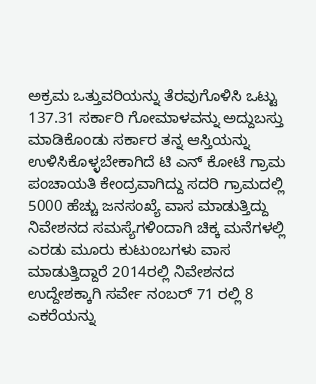ಅಕ್ರಮ ಒತ್ತುವರಿಯನ್ನು ತೆರವುಗೊಳಿಸಿ ಒಟ್ಟು 137.31 ಸರ್ಕಾರಿ ಗೋಮಾಳವನ್ನು ಅದ್ದುಬಸ್ತು ಮಾಡಿಕೊಂಡು ಸರ್ಕಾರ ತನ್ನ ಆಸ್ತಿಯನ್ನು ಉಳಿಸಿಕೊಳ್ಳಬೇಕಾಗಿದೆ ಟಿ ಎನ್ ಕೋಟೆ ಗ್ರಾಮ ಪಂಚಾಯತಿ ಕೇಂದ್ರವಾಗಿದ್ದು ಸದರಿ ಗ್ರಾಮದಲ್ಲಿ 5000 ಹೆಚ್ಚು ಜನಸಂಖ್ಯೆ ವಾಸ ಮಾಡುತ್ತಿದ್ದು ನಿವೇಶನದ ಸಮಸ್ಯೆಗಳಿಂದಾಗಿ ಚಿಕ್ಕ ಮನೆಗಳಲ್ಲಿ ಎರಡು ಮೂರು ಕುಟುಂಬಗಳು ವಾಸ ಮಾಡುತ್ತಿದ್ದಾರೆ 2014ರಲ್ಲಿ ನಿವೇಶನದ ಉದ್ದೇಶಕ್ಕಾಗಿ ಸರ್ವೇ ನಂಬರ್ 71 ರಲ್ಲಿ 8 ಎಕರೆಯನ್ನು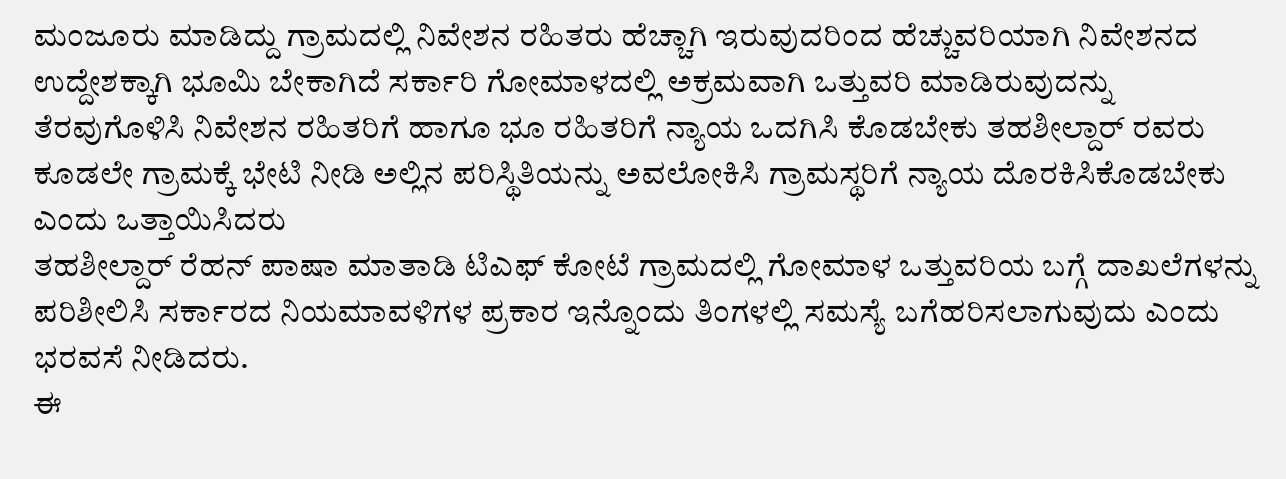ಮಂಜೂರು ಮಾಡಿದ್ದು ಗ್ರಾಮದಲ್ಲಿ ನಿವೇಶನ ರಹಿತರು ಹೆಚ್ಚಾಗಿ ಇರುವುದರಿಂದ ಹೆಚ್ಚುವರಿಯಾಗಿ ನಿವೇಶನದ ಉದ್ದೇಶಕ್ಕಾಗಿ ಭೂಮಿ ಬೇಕಾಗಿದೆ ಸರ್ಕಾರಿ ಗೋಮಾಳದಲ್ಲಿ ಅಕ್ರಮವಾಗಿ ಒತ್ತುವರಿ ಮಾಡಿರುವುದನ್ನು ತೆರವುಗೊಳಿಸಿ ನಿವೇಶನ ರಹಿತರಿಗೆ ಹಾಗೂ ಭೂ ರಹಿತರಿಗೆ ನ್ಯಾಯ ಒದಗಿಸಿ ಕೊಡಬೇಕು ತಹಶೀಲ್ದಾರ್ ರವರು ಕೂಡಲೇ ಗ್ರಾಮಕ್ಕೆ ಭೇಟಿ ನೀಡಿ ಅಲ್ಲಿನ ಪರಿಸ್ಥಿತಿಯನ್ನು ಅವಲೋಕಿಸಿ ಗ್ರಾಮಸ್ಥರಿಗೆ ನ್ಯಾಯ ದೊರಕಿಸಿಕೊಡಬೇಕು ಎಂದು ಒತ್ತಾಯಿಸಿದರು
ತಹಶೀಲ್ದಾರ್ ರೆಹನ್ ಪಾಷಾ ಮಾತಾಡಿ ಟಿಎಫ್ ಕೋಟೆ ಗ್ರಾಮದಲ್ಲಿ ಗೋಮಾಳ ಒತ್ತುವರಿಯ ಬಗ್ಗೆ ದಾಖಲೆಗಳನ್ನು ಪರಿಶೀಲಿಸಿ ಸರ್ಕಾರದ ನಿಯಮಾವಳಿಗಳ ಪ್ರಕಾರ ಇನ್ನೊಂದು ತಿಂಗಳಲ್ಲಿ ಸಮಸ್ಯೆ ಬಗೆಹರಿಸಲಾಗುವುದು ಎಂದು ಭರವಸೆ ನೀಡಿದರು.
ಈ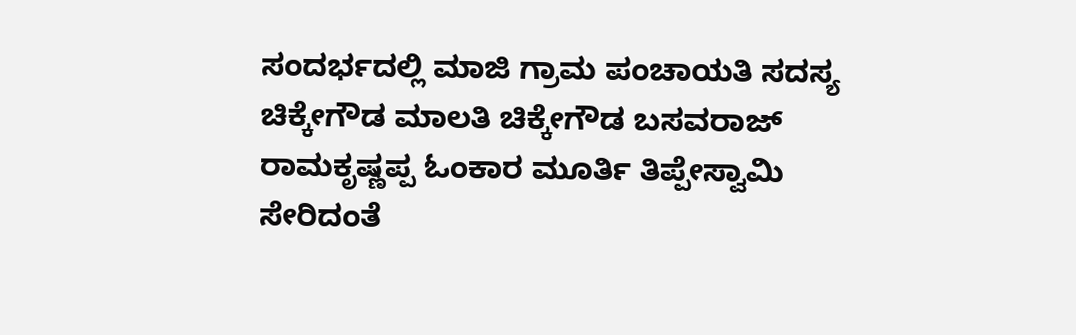ಸಂದರ್ಭದಲ್ಲಿ ಮಾಜಿ ಗ್ರಾಮ ಪಂಚಾಯತಿ ಸದಸ್ಯ ಚಿಕ್ಕೇಗೌಡ ಮಾಲತಿ ಚಿಕ್ಕೇಗೌಡ ಬಸವರಾಜ್ ರಾಮಕೃಷ್ಣಪ್ಪ ಓಂಕಾರ ಮೂರ್ತಿ ತಿಪ್ಪೇಸ್ವಾಮಿ ಸೇರಿದಂತೆ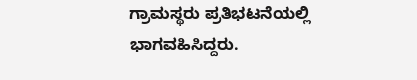ಗ್ರಾಮಸ್ಥರು ಪ್ರತಿಭಟನೆಯಲ್ಲಿ ಭಾಗವಹಿಸಿದ್ದರು.